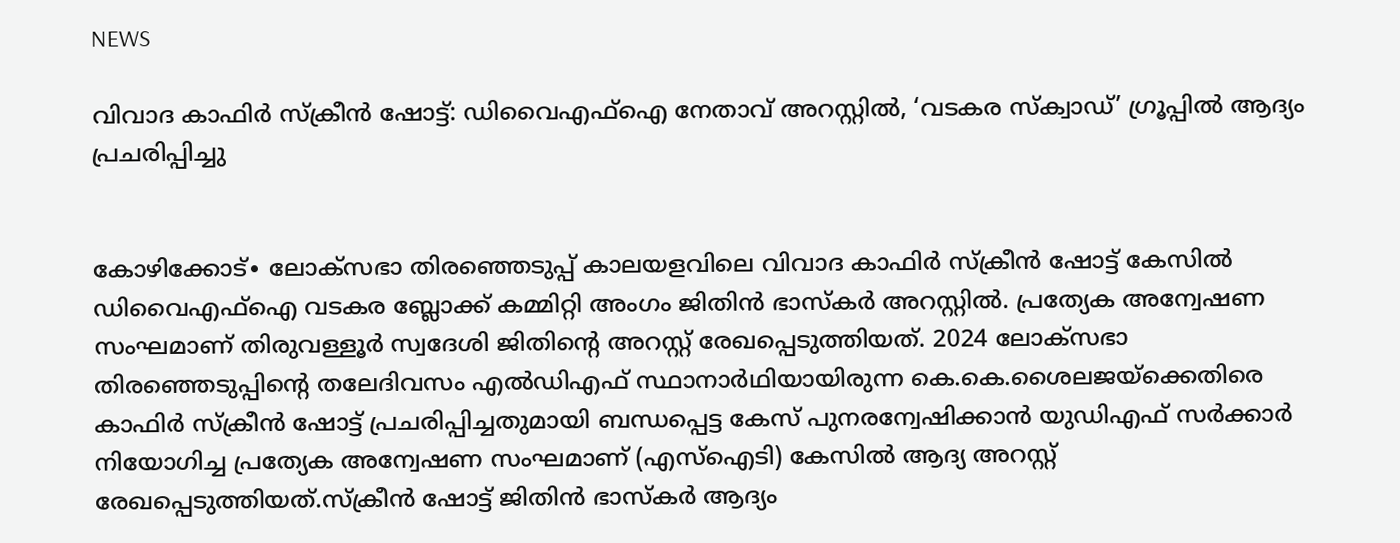NEWS

വിവാദ കാഫിർ സ്‌ക്രീൻ ഷോട്ട്: ഡിവൈഎഫ്ഐ നേതാവ് അറസ്റ്റിൽ, ‘വടകര സ്‌ക്വാഡ്’ ഗ്രൂപ്പിൽ ആദ്യം പ്രചരിപ്പിച്ചു


കോഴിക്കോട്∙ ലോക്സഭാ തിരഞ്ഞെടുപ്പ് കാലയളവിലെ വിവാദ കാഫിർ സ്‌ക്രീൻ ഷോട്ട് കേസിൽ ഡിവൈഎഫ്‌ഐ വടകര ബ്ലോക്ക് കമ്മിറ്റി അംഗം ജിതിൻ ഭാസ്‌കർ അറസ്റ്റിൽ. പ്രത്യേക അന്വേഷണ സംഘമാണ് തിരുവള്ളൂർ സ്വദേശി ജിതിന്റെ അറസ്റ്റ് രേഖപ്പെടുത്തിയത്. 2024 ലോക്സഭാ തിരഞ്ഞെടുപ്പിന്റെ തലേദിവസം എൽഡിഎഫ് സ്ഥാനാർഥിയായിരുന്ന കെ.കെ.ശൈലജയ്‌ക്കെതിരെ കാഫിർ സ്‌ക്രീൻ ഷോട്ട് പ്രചരിപ്പിച്ചതുമായി ബന്ധപ്പെട്ട കേസ് പുനരന്വേഷിക്കാൻ യുഡിഎഫ് സർക്കാർ നിയോഗിച്ച പ്രത്യേക അന്വേഷണ സംഘമാണ് (എസ്ഐടി) കേസിൽ ആദ്യ അറസ്റ്റ് രേഖപ്പെടുത്തിയത്.സ്‌ക്രീൻ ഷോട്ട് ജിതിൻ ഭാസ്കർ ആദ്യം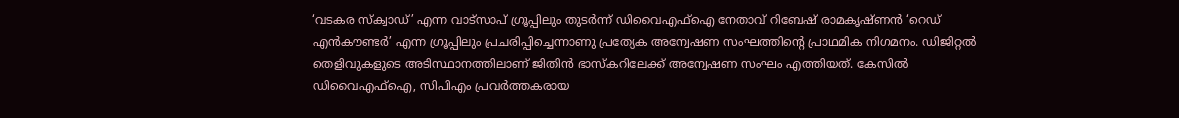‘വടകര സ്‌ക്വാഡ്’ എന്ന വാട്സാപ് ഗ്രൂപ്പിലും തുടർന്ന് ഡിവൈഎഫ്ഐ നേതാവ് റിബേഷ് രാമകൃഷ്ണൻ ‘റെഡ് എൻകൗണ്ടർ’ എന്ന ഗ്രൂപ്പിലും പ്രചരിപ്പിച്ചെന്നാണു പ്രത്യേക അന്വേഷണ സംഘത്തിന്റെ പ്രാഥമിക നിഗമനം. ഡിജിറ്റൽ തെളിവുകളുടെ അടിസ്ഥാനത്തിലാണ് ജിതിൻ ഭാസ്കറിലേക്ക് അന്വേഷണ സംഘം എത്തിയത്. കേസിൽ ഡിവൈഎഫ്‌ഐ, സിപിഎം പ്രവർത്തകരായ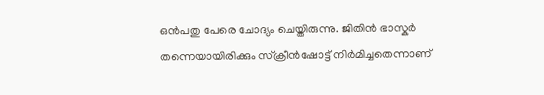ഒൻപതു പേരെ ചോദ്യം ചെയ്തിരുന്നു. ജിതിൻ ഭാസ്കർ തന്നെയായിരിക്കും സ്ക്രീൻഷോട്ട് നിർമിച്ചതെന്നാണ്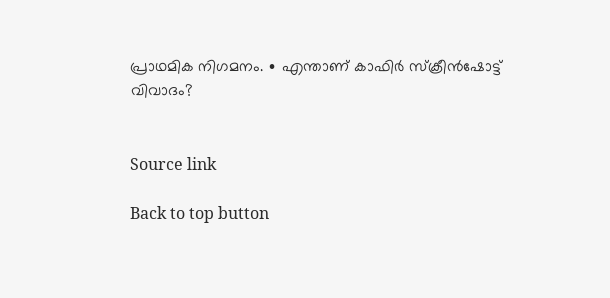പ്രാഥമിക നിഗമനം. ∙ എന്താണ് കാഫിർ സ്ക്രീൻഷോട്ട് വിവാദം?


Source link

Back to top button